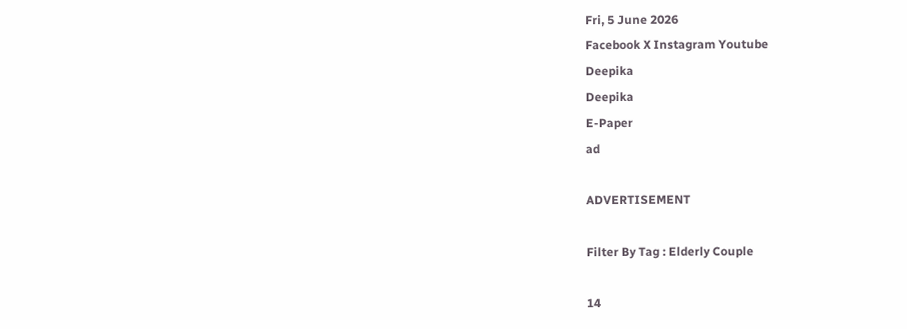Fri, 5 June 2026
Facebook X Instagram Youtube
Deepika
Deepika
E-Paper
ad

ADVERTISEMENT

Filter By Tag : Elderly Couple

14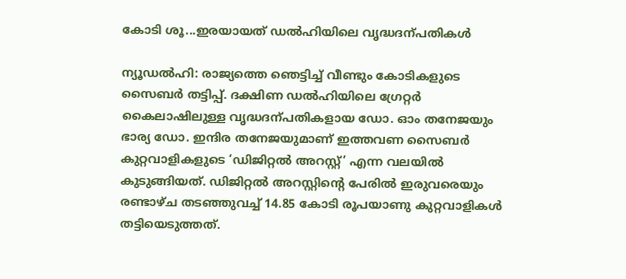കോടി ശൂ...ഇരയായത് ഡൽഹിയിലെ വൃദ്ധദന്പതികൾ

ന്യൂഡൽഹി: രാജ്യത്തെ ഞെട്ടിച്ച് വീണ്ടും കോടികളുടെ സൈബർ തട്ടിപ്പ്. ദക്ഷിണ ഡൽഹിയിലെ ഗ്രേറ്റർ കൈലാഷിലുള്ള വൃദ്ധദന്പതികളായ ഡോ. ഓം തനേജയും ഭാര്യ ഡോ. ഇന്ദിര തനേജയുമാണ് ഇത്തവണ സൈബർ കുറ്റവാളികളുടെ ‘ഡിജിറ്റൽ അറസ്റ്റ്’ എന്ന വലയിൽ കുടുങ്ങിയത്. ഡിജിറ്റൽ അറസ്റ്റിന്‍റെ പേരിൽ ഇരുവരെയും രണ്ടാഴ്ച തടഞ്ഞുവച്ച് 14.85 കോടി രൂപയാണു കുറ്റവാളികൾ തട്ടിയെടുത്തത്.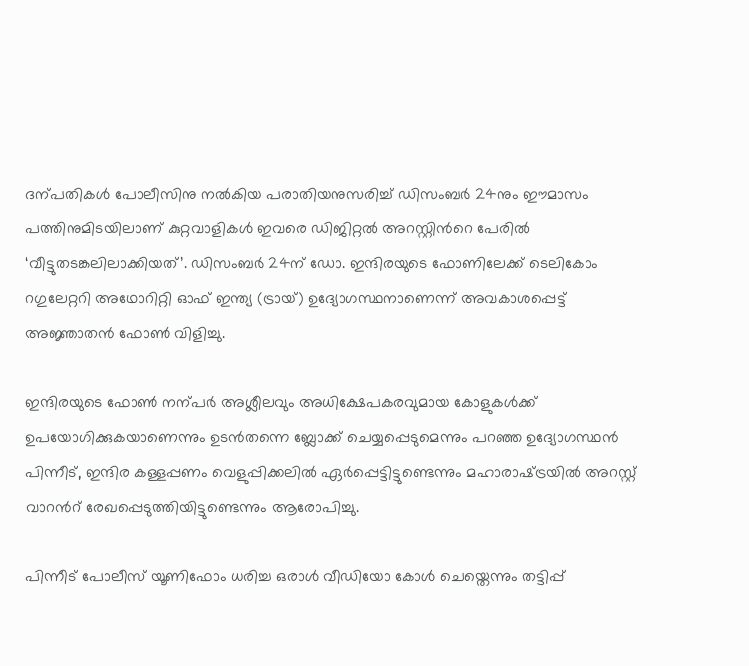ദന്പതികൾ പോലീസിനു നൽകിയ പരാതിയനുസരിച്ച് ഡിസംബർ 24നും ഈമാസം പത്തിനുമിടയിലാണ് കുറ്റവാളികൾ ഇവരെ ഡിജിറ്റൽ അറസ്റ്റിന്‍റെ പേരിൽ ‘വീട്ടുതടങ്കലിലാക്കിയത്’. ഡിസംബർ 24ന് ഡോ. ഇന്ദിരയുടെ ഫോണിലേക്ക് ടെലികോം റഗുലേറ്ററി അഥോറിറ്റി ഓഫ് ഇന്ത്യ (ട്രായ്) ഉദ്യോഗസ്ഥനാണെന്ന് അവകാശപ്പെട്ട് അജ്ഞാതൻ ഫോൺ വിളിച്ചു.

ഇന്ദിരയുടെ ഫോണ്‍ നന്പർ അശ്ലീലവും അധിക്ഷേപകരവുമായ കോളുകൾക്ക് ഉപയോഗിക്കുകയാണെന്നും ഉടൻതന്നെ ബ്ലോക്ക് ചെയ്യപ്പെടുമെന്നും പറഞ്ഞ ഉദ്യോഗസ്ഥൻ പിന്നീട്, ഇന്ദിര കള്ളപ്പണം വെളുപ്പിക്കലിൽ ഏർപ്പെട്ടിട്ടുണ്ടെന്നും മഹാരാഷ്‌ട്രയിൽ അറസ്റ്റ് വാറന്‍റ് രേഖപ്പെടുത്തിയിട്ടുണ്ടെന്നും ആരോപിച്ചു.

പിന്നീട് പോലീസ് യൂണിഫോം ധരിച്ച ഒരാൾ വീഡിയോ കോൾ ചെയ്തെന്നും തട്ടിപ്പ്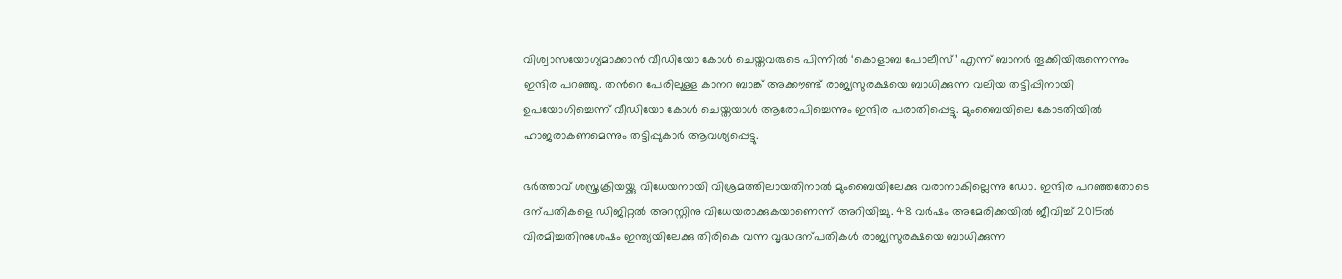വിശ്വാസയോഗ്യമാക്കാൻ വീഡിയോ കോൾ ചെയ്തവരുടെ പിന്നിൽ ‘കൊളാബ പോലീസ്’ എന്ന് ബാനർ തൂക്കിയിരുന്നെന്നും ഇന്ദിര പറഞ്ഞു. തന്‍റെ പേരിലുള്ള കാനറ ബാങ്ക് അക്കൗണ്ട് രാജ്യസുരക്ഷയെ ബാധിക്കുന്ന വലിയ തട്ടിപ്പിനായി ഉപയോഗിച്ചെന്ന് വീഡിയോ കോൾ ചെയ്തയാൾ ആരോപിച്ചെന്നും ഇന്ദിര പരാതിപ്പെട്ടു. മുംബൈയിലെ കോടതിയിൽ ഹാജരാകണമെന്നും തട്ടിപ്പുകാർ ആവശ്യപ്പെട്ടു.

ഭർത്താവ് ശസ്ത്രക്രിയയ്ക്കു വിധേയനായി വിശ്രമത്തിലായതിനാൽ മുംബൈയിലേക്കു വരാനാകില്ലെന്നു ഡോ. ഇന്ദിര പറഞ്ഞതോടെ ദന്പതികളെ ഡിജിറ്റൽ അറസ്റ്റിനു വിധേയരാക്കുകയാണെന്ന് അറിയിച്ചു. 48 വർഷം അമേരിക്കയിൽ ജീവിച്ച് 2015ൽ വിരമിച്ചതിനുശേഷം ഇന്ത്യയിലേക്കു തിരികെ വന്ന വൃദ്ധദന്പതികൾ രാജ്യസുരക്ഷയെ ബാധിക്കുന്ന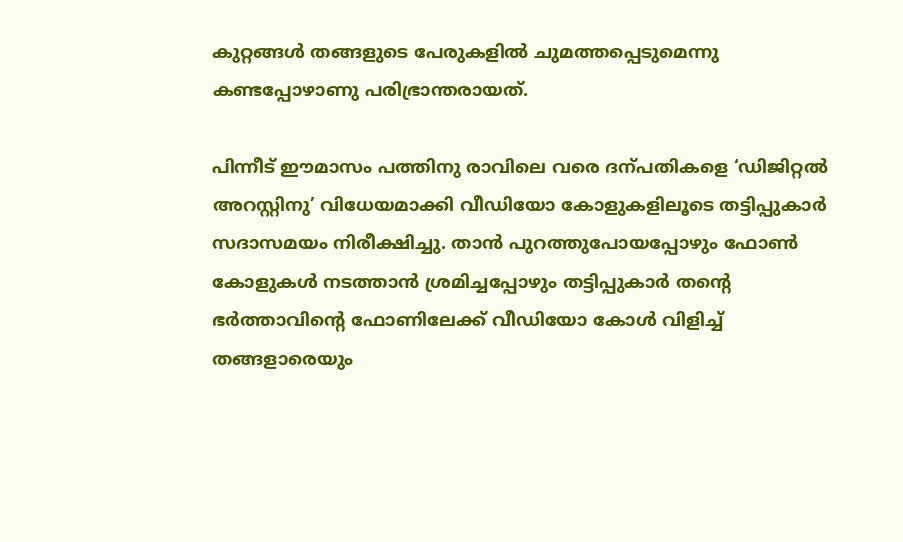കുറ്റങ്ങൾ തങ്ങളുടെ പേരുകളിൽ ചുമത്തപ്പെടുമെന്നു കണ്ടപ്പോഴാണു പരിഭ്രാന്തരായത്.

പിന്നീട് ഈമാസം പത്തിനു രാവിലെ വരെ ദന്പതികളെ ‘ഡിജിറ്റൽ അറസ്റ്റിനു’ വിധേയമാക്കി വീഡിയോ കോളുകളിലൂടെ തട്ടിപ്പുകാർ സദാസമയം നിരീക്ഷിച്ചു. താൻ പുറത്തുപോയപ്പോഴും ഫോണ്‍ കോളുകൾ നടത്താൻ ശ്രമിച്ചപ്പോഴും തട്ടിപ്പുകാർ തന്‍റെ ഭർത്താവിന്‍റെ ഫോണിലേക്ക് വീഡിയോ കോൾ വിളിച്ച് തങ്ങളാരെയും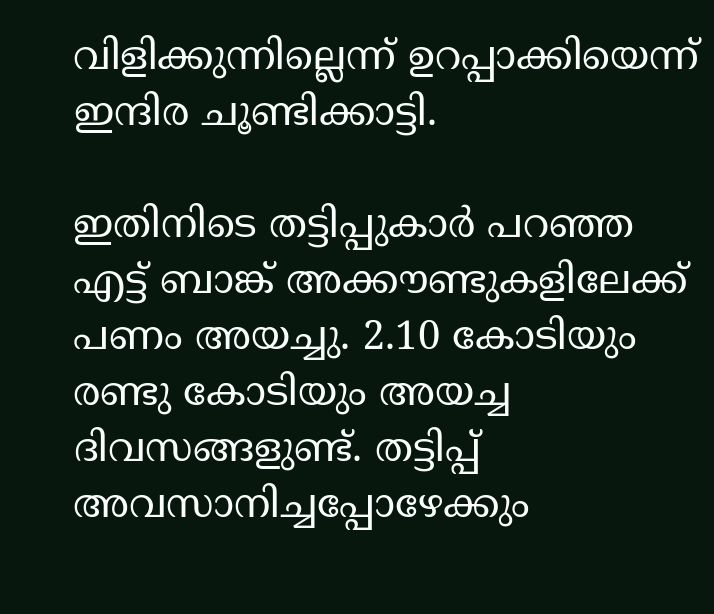വിളിക്കുന്നില്ലെന്ന് ഉറപ്പാക്കിയെന്ന് ഇന്ദിര ചൂണ്ടിക്കാട്ടി.

ഇതിനിടെ തട്ടിപ്പുകാർ പറഞ്ഞ എട്ട് ബാങ്ക് അക്കൗണ്ടുകളിലേക്ക് പണം അയച്ചു. 2.10 കോടിയും രണ്ടു കോടിയും അയച്ച ദിവസങ്ങളുണ്ട്. തട്ടിപ്പ് അവസാനിച്ചപ്പോഴേക്കും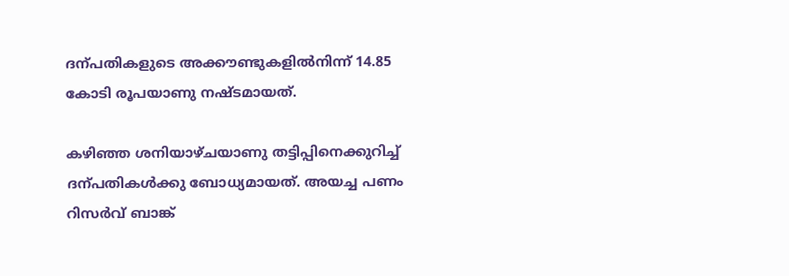ദന്പതികളുടെ അക്കൗണ്ടുകളിൽനിന്ന് 14.85 കോടി രൂപയാണു നഷ്‌ടമായത്.

കഴിഞ്ഞ ശനിയാഴ്ചയാണു തട്ടിപ്പിനെക്കുറിച്ച് ദന്പതികൾക്കു ബോധ്യമായത്. അയച്ച പണം റിസർവ് ബാങ്ക്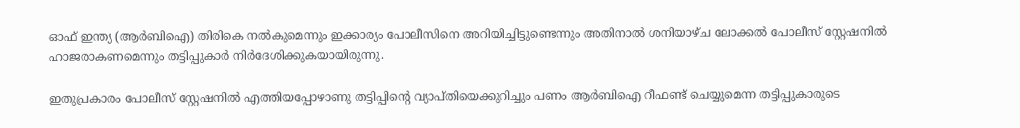ഓഫ് ഇന്ത്യ (ആർ‌ബി‌ഐ) തിരികെ നൽകുമെന്നും ഇക്കാര്യം പോലീസിനെ അറിയിച്ചിട്ടുണ്ടെന്നും അതിനാൽ ശനിയാഴ്ച ലോക്കൽ പോലീസ് സ്റ്റേഷനിൽ ഹാജരാകണമെന്നും തട്ടിപ്പുകാർ നിർദേശിക്കുകയായിരുന്നു.

ഇതുപ്രകാരം പോലീസ് സ്റ്റേഷനിൽ എത്തിയപ്പോഴാണു തട്ടിപ്പിന്‍റെ വ്യാപ്തിയെക്കുറിച്ചും പണം ആർബിഐ റീഫണ്ട് ചെയ്യുമെന്ന തട്ടിപ്പുകാരുടെ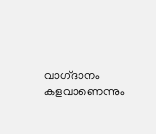വാഗ്‌ദാനം കളവാണെന്നും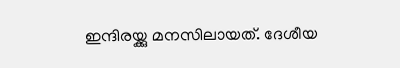ഇന്ദിരയ്ക്കു മനസിലായത്. ദേശീയ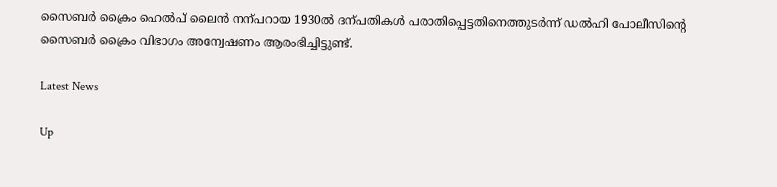സൈബർ ക്രൈം ഹെൽപ് ലൈൻ നന്പറായ 1930ൽ ദന്പതികൾ പരാതിപ്പെട്ടതിനെത്തുടർന്ന് ഡൽഹി പോലീസിന്‍റെ സൈബർ ക്രൈം വിഭാഗം അന്വേഷണം ആരംഭിച്ചിട്ടുണ്ട്.

Latest News

Up